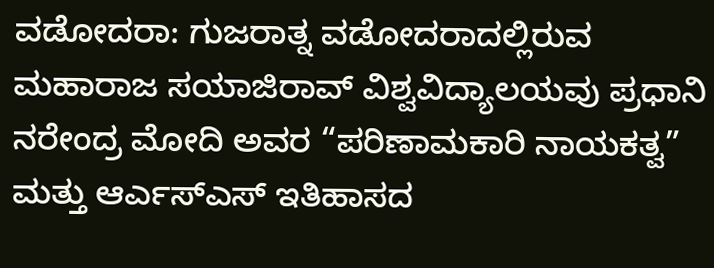ವಡೋದರಾ: ಗುಜರಾತ್ನ ವಡೋದರಾದಲ್ಲಿರುವ ಮಹಾರಾಜ ಸಯಾಜಿರಾವ್ ವಿಶ್ವವಿದ್ಯಾಲಯವು ಪ್ರಧಾನಿ ನರೇಂದ್ರ ಮೋದಿ ಅವರ “ಪರಿಣಾಮಕಾರಿ ನಾಯಕತ್ವ” ಮತ್ತು ಆರ್ಎಸ್ಎಸ್ ಇತಿಹಾಸದ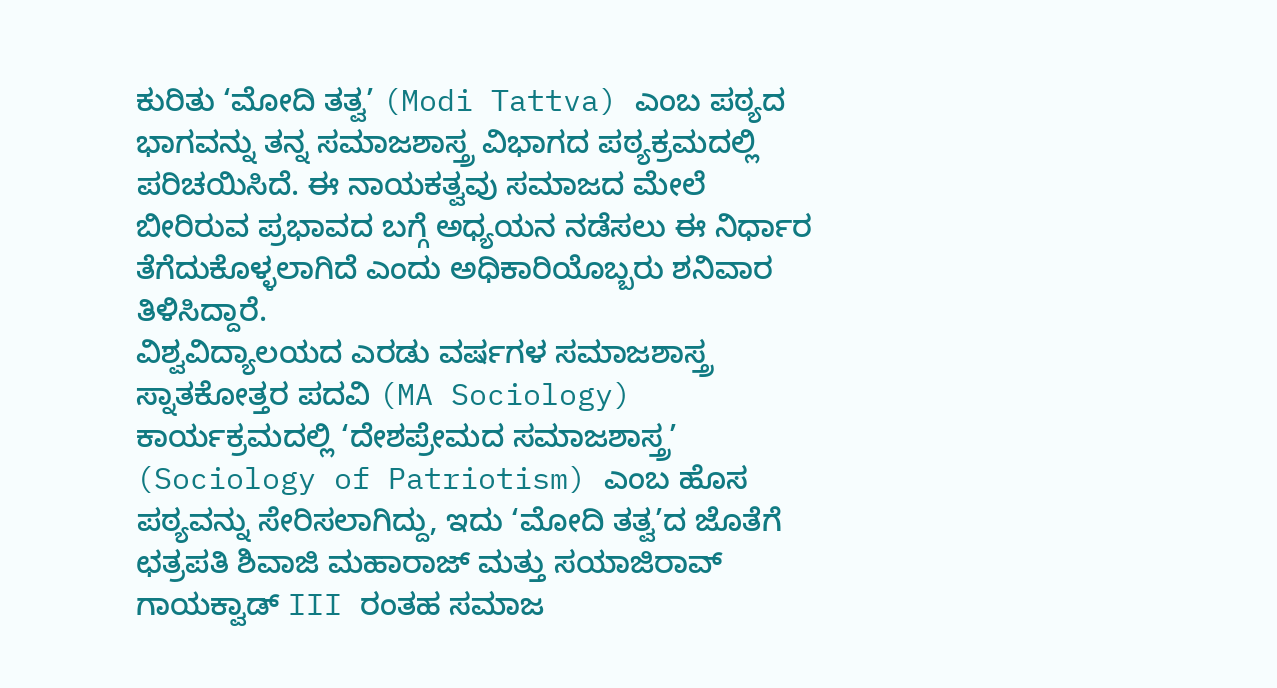ಕುರಿತು ‘ಮೋದಿ ತತ್ವ’ (Modi Tattva) ಎಂಬ ಪಠ್ಯದ ಭಾಗವನ್ನು ತನ್ನ ಸಮಾಜಶಾಸ್ತ್ರ ವಿಭಾಗದ ಪಠ್ಯಕ್ರಮದಲ್ಲಿ ಪರಿಚಯಿಸಿದೆ. ಈ ನಾಯಕತ್ವವು ಸಮಾಜದ ಮೇಲೆ ಬೀರಿರುವ ಪ್ರಭಾವದ ಬಗ್ಗೆ ಅಧ್ಯಯನ ನಡೆಸಲು ಈ ನಿರ್ಧಾರ ತೆಗೆದುಕೊಳ್ಳಲಾಗಿದೆ ಎಂದು ಅಧಿಕಾರಿಯೊಬ್ಬರು ಶನಿವಾರ ತಿಳಿಸಿದ್ದಾರೆ.
ವಿಶ್ವವಿದ್ಯಾಲಯದ ಎರಡು ವರ್ಷಗಳ ಸಮಾಜಶಾಸ್ತ್ರ ಸ್ನಾತಕೋತ್ತರ ಪದವಿ (MA Sociology) ಕಾರ್ಯಕ್ರಮದಲ್ಲಿ ‘ದೇಶಪ್ರೇಮದ ಸಮಾಜಶಾಸ್ತ್ರ’ (Sociology of Patriotism) ಎಂಬ ಹೊಸ ಪಠ್ಯವನ್ನು ಸೇರಿಸಲಾಗಿದ್ದು, ಇದು ‘ಮೋದಿ ತತ್ವ’ದ ಜೊತೆಗೆ ಛತ್ರಪತಿ ಶಿವಾಜಿ ಮಹಾರಾಜ್ ಮತ್ತು ಸಯಾಜಿರಾವ್ ಗಾಯಕ್ವಾಡ್ III ರಂತಹ ಸಮಾಜ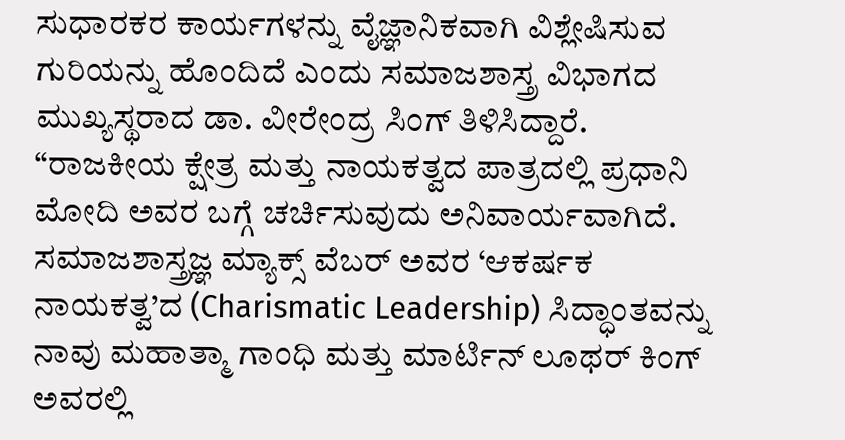ಸುಧಾರಕರ ಕಾರ್ಯಗಳನ್ನು ವೈಜ್ಞಾನಿಕವಾಗಿ ವಿಶ್ಲೇಷಿಸುವ ಗುರಿಯನ್ನು ಹೊಂದಿದೆ ಎಂದು ಸಮಾಜಶಾಸ್ತ್ರ ವಿಭಾಗದ ಮುಖ್ಯಸ್ಥರಾದ ಡಾ. ವೀರೇಂದ್ರ ಸಿಂಗ್ ತಿಳಿಸಿದ್ದಾರೆ.
“ರಾಜಕೀಯ ಕ್ಷೇತ್ರ ಮತ್ತು ನಾಯಕತ್ವದ ಪಾತ್ರದಲ್ಲಿ ಪ್ರಧಾನಿ ಮೋದಿ ಅವರ ಬಗ್ಗೆ ಚರ್ಚಿಸುವುದು ಅನಿವಾರ್ಯವಾಗಿದೆ. ಸಮಾಜಶಾಸ್ತ್ರಜ್ಞ ಮ್ಯಾಕ್ಸ್ ವೆಬರ್ ಅವರ ‘ಆಕರ್ಷಕ ನಾಯಕತ್ವ’ದ (Charismatic Leadership) ಸಿದ್ಧಾಂತವನ್ನು ನಾವು ಮಹಾತ್ಮಾ ಗಾಂಧಿ ಮತ್ತು ಮಾರ್ಟಿನ್ ಲೂಥರ್ ಕಿಂಗ್ ಅವರಲ್ಲಿ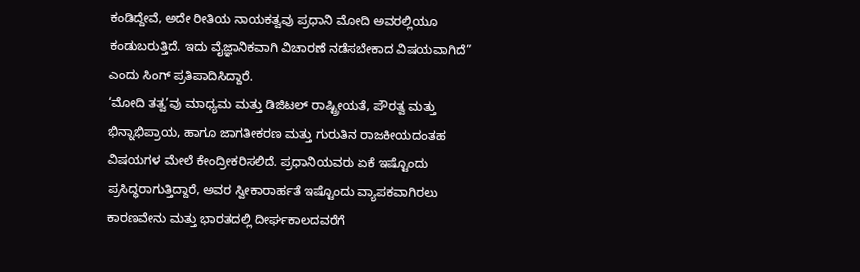ಕಂಡಿದ್ದೇವೆ, ಅದೇ ರೀತಿಯ ನಾಯಕತ್ವವು ಪ್ರಧಾನಿ ಮೋದಿ ಅವರಲ್ಲಿಯೂ ಕಂಡುಬರುತ್ತಿದೆ. ಇದು ವೈಜ್ಞಾನಿಕವಾಗಿ ವಿಚಾರಣೆ ನಡೆಸಬೇಕಾದ ವಿಷಯವಾಗಿದೆ” ಎಂದು ಸಿಂಗ್ ಪ್ರತಿಪಾದಿಸಿದ್ದಾರೆ.
‘ಮೋದಿ ತತ್ವ’ವು ಮಾಧ್ಯಮ ಮತ್ತು ಡಿಜಿಟಲ್ ರಾಷ್ಟ್ರೀಯತೆ, ಪೌರತ್ವ ಮತ್ತು ಭಿನ್ನಾಭಿಪ್ರಾಯ, ಹಾಗೂ ಜಾಗತೀಕರಣ ಮತ್ತು ಗುರುತಿನ ರಾಜಕೀಯದಂತಹ ವಿಷಯಗಳ ಮೇಲೆ ಕೇಂದ್ರೀಕರಿಸಲಿದೆ. ಪ್ರಧಾನಿಯವರು ಏಕೆ ಇಷ್ಟೊಂದು ಪ್ರಸಿದ್ಧರಾಗುತ್ತಿದ್ದಾರೆ, ಅವರ ಸ್ವೀಕಾರಾರ್ಹತೆ ಇಷ್ಟೊಂದು ವ್ಯಾಪಕವಾಗಿರಲು ಕಾರಣವೇನು ಮತ್ತು ಭಾರತದಲ್ಲಿ ದೀರ್ಘಕಾಲದವರೆಗೆ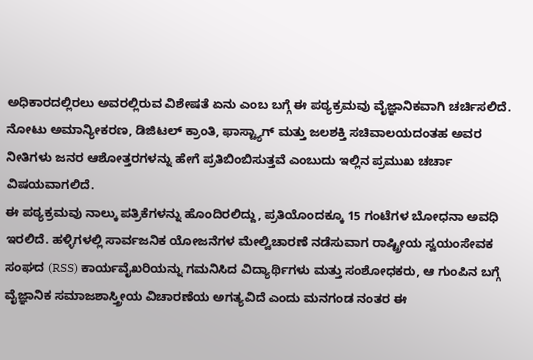ಅಧಿಕಾರದಲ್ಲಿರಲು ಅವರಲ್ಲಿರುವ ವಿಶೇಷತೆ ಏನು ಎಂಬ ಬಗ್ಗೆ ಈ ಪಠ್ಯಕ್ರಮವು ವೈಜ್ಞಾನಿಕವಾಗಿ ಚರ್ಚಿಸಲಿದೆ. ನೋಟು ಅಮಾನ್ಯೀಕರಣ, ಡಿಜಿಟಲ್ ಕ್ರಾಂತಿ, ಫಾಸ್ಟ್ಯಾಗ್ ಮತ್ತು ಜಲಶಕ್ತಿ ಸಚಿವಾಲಯದಂತಹ ಅವರ ನೀತಿಗಳು ಜನರ ಆಶೋತ್ತರಗಳನ್ನು ಹೇಗೆ ಪ್ರತಿಬಿಂಬಿಸುತ್ತವೆ ಎಂಬುದು ಇಲ್ಲಿನ ಪ್ರಮುಖ ಚರ್ಚಾ ವಿಷಯವಾಗಲಿದೆ.
ಈ ಪಠ್ಯಕ್ರಮವು ನಾಲ್ಕು ಪತ್ರಿಕೆಗಳನ್ನು ಹೊಂದಿರಲಿದ್ದು, ಪ್ರತಿಯೊಂದಕ್ಕೂ 15 ಗಂಟೆಗಳ ಬೋಧನಾ ಅವಧಿ ಇರಲಿದೆ. ಹಳ್ಳಿಗಳಲ್ಲಿ ಸಾರ್ವಜನಿಕ ಯೋಜನೆಗಳ ಮೇಲ್ವಿಚಾರಣೆ ನಡೆಸುವಾಗ ರಾಷ್ಟ್ರೀಯ ಸ್ವಯಂಸೇವಕ ಸಂಘದ (RSS) ಕಾರ್ಯವೈಖರಿಯನ್ನು ಗಮನಿಸಿದ ವಿದ್ಯಾರ್ಥಿಗಳು ಮತ್ತು ಸಂಶೋಧಕರು, ಆ ಗುಂಪಿನ ಬಗ್ಗೆ ವೈಜ್ಞಾನಿಕ ಸಮಾಜಶಾಸ್ತ್ರೀಯ ವಿಚಾರಣೆಯ ಅಗತ್ಯವಿದೆ ಎಂದು ಮನಗಂಡ ನಂತರ ಈ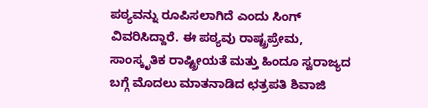ಪಠ್ಯವನ್ನು ರೂಪಿಸಲಾಗಿದೆ ಎಂದು ಸಿಂಗ್ ವಿವರಿಸಿದ್ದಾರೆ. ಈ ಪಠ್ಯವು ರಾಷ್ಟ್ರಪ್ರೇಮ, ಸಾಂಸ್ಕೃತಿಕ ರಾಷ್ಟ್ರೀಯತೆ ಮತ್ತು ಹಿಂದೂ ಸ್ವರಾಜ್ಯದ ಬಗ್ಗೆ ಮೊದಲು ಮಾತನಾಡಿದ ಛತ್ರಪತಿ ಶಿವಾಜಿ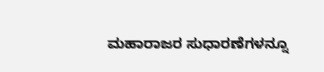ಮಹಾರಾಜರ ಸುಧಾರಣೆಗಳನ್ನೂ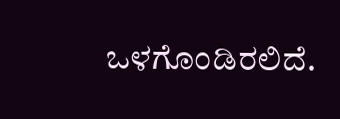ಒಳಗೊಂಡಿರಲಿದೆ.